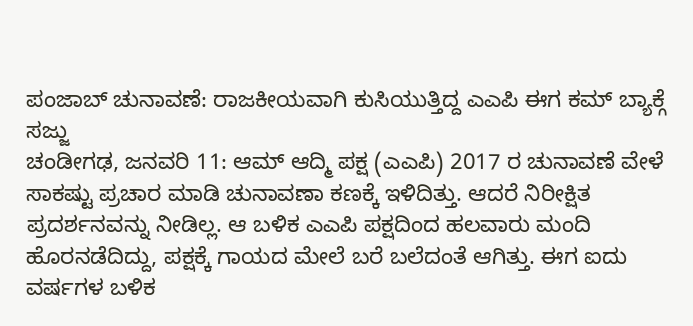ಪಂಜಾಬ್ ಚುನಾವಣೆ: ರಾಜಕೀಯವಾಗಿ ಕುಸಿಯುತ್ತಿದ್ದ ಎಎಪಿ ಈಗ ಕಮ್ ಬ್ಯಾಕ್ಗೆ ಸಜ್ಜು
ಚಂಡೀಗಢ, ಜನವರಿ 11: ಆಮ್ ಆದ್ಮಿ ಪಕ್ಷ (ಎಎಪಿ) 2017 ರ ಚುನಾವಣೆ ವೇಳೆ ಸಾಕಷ್ಟು ಪ್ರಚಾರ ಮಾಡಿ ಚುನಾವಣಾ ಕಣಕ್ಕೆ ಇಳಿದಿತ್ತು. ಆದರೆ ನಿರೀಕ್ಷಿತ ಪ್ರದರ್ಶನವನ್ನು ನೀಡಿಲ್ಲ. ಆ ಬಳಿಕ ಎಎಪಿ ಪಕ್ಷದಿಂದ ಹಲವಾರು ಮಂದಿ ಹೊರನಡೆದಿದ್ದು, ಪಕ್ಷಕ್ಕೆ ಗಾಯದ ಮೇಲೆ ಬರೆ ಬಲೆದಂತೆ ಆಗಿತ್ತು. ಈಗ ಐದು ವರ್ಷಗಳ ಬಳಿಕ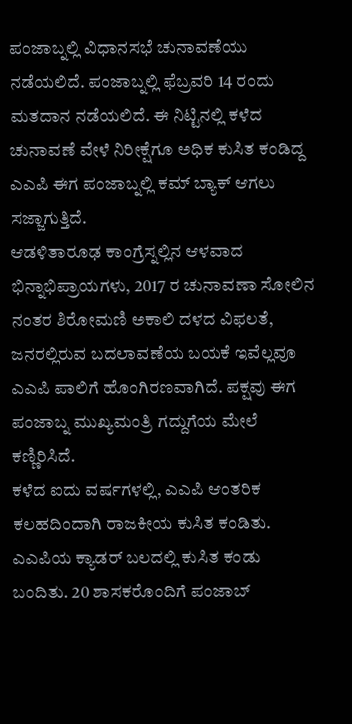ಪಂಜಾಬ್ನಲ್ಲಿ ವಿಧಾನಸಭೆ ಚುನಾವಣೆಯು ನಡೆಯಲಿದೆ. ಪಂಜಾಬ್ನಲ್ಲಿ ಫೆಬ್ರವರಿ 14 ರಂದು ಮತದಾನ ನಡೆಯಲಿದೆ. ಈ ನಿಟ್ಟಿನಲ್ಲಿ ಕಳೆದ ಚುನಾವಣೆ ವೇಳೆ ನಿರೀಕ್ಷೆಗೂ ಅಧಿಕ ಕುಸಿತ ಕಂಡಿದ್ದ ಎಎಪಿ ಈಗ ಪಂಜಾಬ್ನಲ್ಲಿ ಕಮ್ ಬ್ಯಾಕ್ ಆಗಲು ಸಜ್ಜಾಗುತ್ತಿದೆ.
ಆಡಳಿತಾರೂಢ ಕಾಂಗ್ರೆಸ್ನಲ್ಲಿನ ಆಳವಾದ ಭಿನ್ನಾಭಿಪ್ರಾಯಗಳು, 2017 ರ ಚುನಾವಣಾ ಸೋಲಿನ ನಂತರ ಶಿರೋಮಣಿ ಅಕಾಲಿ ದಳದ ವಿಫಲತೆ, ಜನರಲ್ಲಿರುವ ಬದಲಾವಣೆಯ ಬಯಕೆ ಇವೆಲ್ಲವೂ ಎಎಪಿ ಪಾಲಿಗೆ ಹೊಂಗಿರಣವಾಗಿದೆ. ಪಕ್ಷವು ಈಗ ಪಂಜಾಬ್ನ ಮುಖ್ಯಮಂತ್ರಿ ಗದ್ದುಗೆಯ ಮೇಲೆ ಕಣ್ಣಿರಿಸಿದೆ.
ಕಳೆದ ಐದು ವರ್ಷಗಳಲ್ಲಿ, ಎಎಪಿ ಆಂತರಿಕ ಕಲಹದಿಂದಾಗಿ ರಾಜಕೀಯ ಕುಸಿತ ಕಂಡಿತು. ಎಎಪಿಯ ಕ್ಯಾಡರ್ ಬಲದಲ್ಲಿ ಕುಸಿತ ಕಂಡು ಬಂದಿತು. 20 ಶಾಸಕರೊಂದಿಗೆ ಪಂಜಾಬ್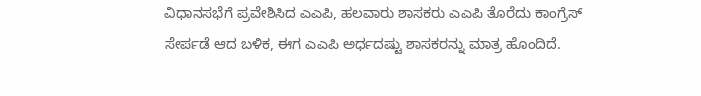ವಿಧಾನಸಭೆಗೆ ಪ್ರವೇಶಿಸಿದ ಎಎಪಿ, ಹಲವಾರು ಶಾಸಕರು ಎಎಪಿ ತೊರೆದು ಕಾಂಗ್ರೆಸ್ ಸೇರ್ಪಡೆ ಆದ ಬಳಿಕ, ಈಗ ಎಎಪಿ ಅರ್ಧದಷ್ಟು ಶಾಸಕರನ್ನು ಮಾತ್ರ ಹೊಂದಿದೆ.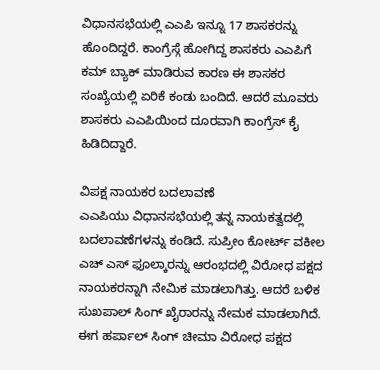ವಿಧಾನಸಭೆಯಲ್ಲಿ ಎಎಪಿ ಇನ್ನೂ 17 ಶಾಸಕರನ್ನು ಹೊಂದಿದ್ದರೆ. ಕಾಂಗ್ರೆಸ್ಗೆ ಹೋಗಿದ್ದ ಶಾಸಕರು ಎಎಪಿಗೆ ಕಮ್ ಬ್ಯಾಕ್ ಮಾಡಿರುವ ಕಾರಣ ಈ ಶಾಸಕರ ಸಂಖ್ಯೆಯಲ್ಲಿ ಏರಿಕೆ ಕಂಡು ಬಂದಿದೆ. ಆದರೆ ಮೂವರು ಶಾಸಕರು ಎಎಪಿಯಿಂದ ದೂರವಾಗಿ ಕಾಂಗ್ರೆಸ್ ಕೈ ಹಿಡಿದಿದ್ದಾರೆ.

ವಿಪಕ್ಷ ನಾಯಕರ ಬದಲಾವಣೆ
ಎಎಪಿಯು ವಿಧಾನಸಭೆಯಲ್ಲಿ ತನ್ನ ನಾಯಕತ್ವದಲ್ಲಿ ಬದಲಾವಣೆಗಳನ್ನು ಕಂಡಿದೆ. ಸುಪ್ರೀಂ ಕೋರ್ಟ್ ವಕೀಲ ಎಚ್ ಎಸ್ ಫೂಲ್ಕಾರನ್ನು ಆರಂಭದಲ್ಲಿ ವಿರೋಧ ಪಕ್ಷದ ನಾಯಕರನ್ನಾಗಿ ನೇಮಿಕ ಮಾಡಲಾಗಿತ್ತು. ಆದರೆ ಬಳಿಕ ಸುಖಪಾಲ್ ಸಿಂಗ್ ಖೈರಾರನ್ನು ನೇಮಕ ಮಾಡಲಾಗಿದೆ. ಈಗ ಹರ್ಪಾಲ್ ಸಿಂಗ್ ಚೀಮಾ ವಿರೋಧ ಪಕ್ಷದ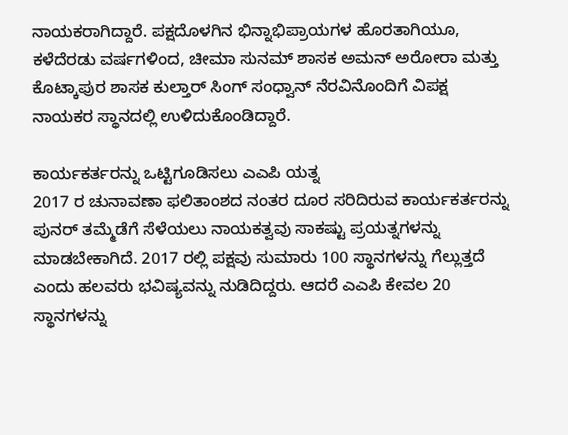ನಾಯಕರಾಗಿದ್ದಾರೆ. ಪಕ್ಷದೊಳಗಿನ ಭಿನ್ನಾಭಿಪ್ರಾಯಗಳ ಹೊರತಾಗಿಯೂ, ಕಳೆದೆರಡು ವರ್ಷಗಳಿಂದ, ಚೀಮಾ ಸುನಮ್ ಶಾಸಕ ಅಮನ್ ಅರೋರಾ ಮತ್ತು ಕೊಟ್ಕಾಪುರ ಶಾಸಕ ಕುಲ್ತಾರ್ ಸಿಂಗ್ ಸಂಧ್ವಾನ್ ನೆರವಿನೊಂದಿಗೆ ವಿಪಕ್ಷ ನಾಯಕರ ಸ್ಥಾನದಲ್ಲಿ ಉಳಿದುಕೊಂಡಿದ್ದಾರೆ.

ಕಾರ್ಯಕರ್ತರನ್ನು ಒಟ್ಟಿಗೂಡಿಸಲು ಎಎಪಿ ಯತ್ನ
2017 ರ ಚುನಾವಣಾ ಫಲಿತಾಂಶದ ನಂತರ ದೂರ ಸರಿದಿರುವ ಕಾರ್ಯಕರ್ತರನ್ನು ಪುನರ್ ತಮ್ಮೆಡೆಗೆ ಸೆಳೆಯಲು ನಾಯಕತ್ವವು ಸಾಕಷ್ಟು ಪ್ರಯತ್ನಗಳನ್ನು ಮಾಡಬೇಕಾಗಿದೆ. 2017 ರಲ್ಲಿ ಪಕ್ಷವು ಸುಮಾರು 100 ಸ್ಥಾನಗಳನ್ನು ಗೆಲ್ಲುತ್ತದೆ ಎಂದು ಹಲವರು ಭವಿಷ್ಯವನ್ನು ನುಡಿದಿದ್ದರು. ಆದರೆ ಎಎಪಿ ಕೇವಲ 20 ಸ್ಥಾನಗಳನ್ನು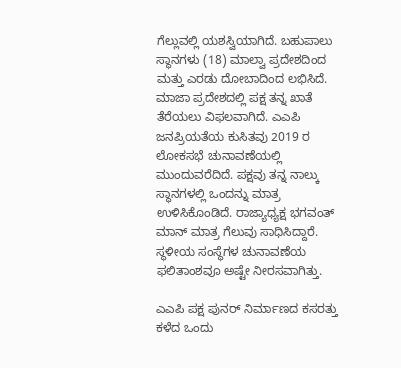ಗೆಲ್ಲುವಲ್ಲಿ ಯಶಸ್ವಿಯಾಗಿದೆ. ಬಹುಪಾಲು ಸ್ಥಾನಗಳು (18) ಮಾಲ್ವಾ ಪ್ರದೇಶದಿಂದ ಮತ್ತು ಎರಡು ದೋಬಾದಿಂದ ಲಭಿಸಿದೆ. ಮಾಜಾ ಪ್ರದೇಶದಲ್ಲಿ ಪಕ್ಷ ತನ್ನ ಖಾತೆ ತೆರೆಯಲು ವಿಫಲವಾಗಿದೆ. ಎಎಪಿ ಜನಪ್ರಿಯತೆಯ ಕುಸಿತವು 2019 ರ ಲೋಕಸಭೆ ಚುನಾವಣೆಯಲ್ಲಿ ಮುಂದುವರೆದಿದೆ. ಪಕ್ಷವು ತನ್ನ ನಾಲ್ಕು ಸ್ಥಾನಗಳಲ್ಲಿ ಒಂದನ್ನು ಮಾತ್ರ ಉಳಿಸಿಕೊಂಡಿದೆ. ರಾಜ್ಯಾಧ್ಯಕ್ಷ ಭಗವಂತ್ ಮಾನ್ ಮಾತ್ರ ಗೆಲುವು ಸಾಧಿಸಿದ್ದಾರೆ. ಸ್ಥಳೀಯ ಸಂಸ್ಥೆಗಳ ಚುನಾವಣೆಯ ಫಲಿತಾಂಶವೂ ಅಷ್ಟೇ ನೀರಸವಾಗಿತ್ತು.

ಎಎಪಿ ಪಕ್ಷ ಪುನರ್ ನಿರ್ಮಾಣದ ಕಸರತ್ತು
ಕಳೆದ ಒಂದು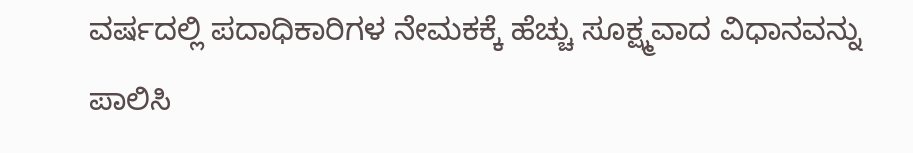ವರ್ಷದಲ್ಲಿ ಪದಾಧಿಕಾರಿಗಳ ನೇಮಕಕ್ಕೆ ಹೆಚ್ಚು ಸೂಕ್ಷ್ಮವಾದ ವಿಧಾನವನ್ನು ಪಾಲಿಸಿ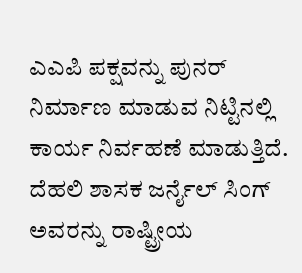ಎಎಪಿ ಪಕ್ಷವನ್ನು ಪುನರ್ ನಿರ್ಮಾಣ ಮಾಡುವ ನಿಟ್ಟಿನಲ್ಲಿ ಕಾರ್ಯ ನಿರ್ವಹಣೆ ಮಾಡುತ್ತಿದೆ. ದೆಹಲಿ ಶಾಸಕ ಜರ್ನೈಲ್ ಸಿಂಗ್ ಅವರನ್ನು ರಾಷ್ಟ್ರೀಯ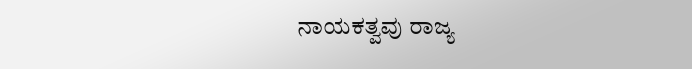ನಾಯಕತ್ವವು ರಾಜ್ಯ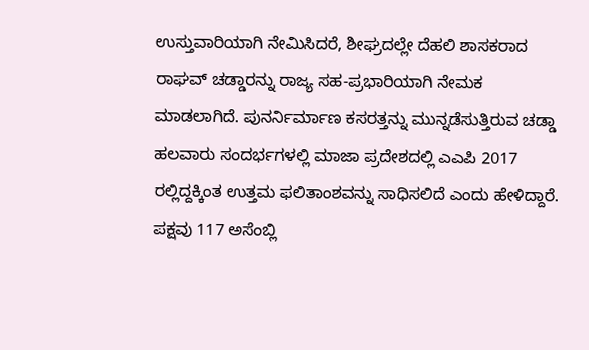ಉಸ್ತುವಾರಿಯಾಗಿ ನೇಮಿಸಿದರೆ, ಶೀಘ್ರದಲ್ಲೇ ದೆಹಲಿ ಶಾಸಕರಾದ ರಾಘವ್ ಚಡ್ಡಾರನ್ನು ರಾಜ್ಯ ಸಹ-ಪ್ರಭಾರಿಯಾಗಿ ನೇಮಕ ಮಾಡಲಾಗಿದೆ. ಪುನರ್ನಿರ್ಮಾಣ ಕಸರತ್ತನ್ನು ಮುನ್ನಡೆಸುತ್ತಿರುವ ಚಡ್ಡಾ ಹಲವಾರು ಸಂದರ್ಭಗಳಲ್ಲಿ ಮಾಜಾ ಪ್ರದೇಶದಲ್ಲಿ ಎಎಪಿ 2017 ರಲ್ಲಿದ್ದಕ್ಕಿಂತ ಉತ್ತಮ ಫಲಿತಾಂಶವನ್ನು ಸಾಧಿಸಲಿದೆ ಎಂದು ಹೇಳಿದ್ದಾರೆ. ಪಕ್ಷವು 117 ಅಸೆಂಬ್ಲಿ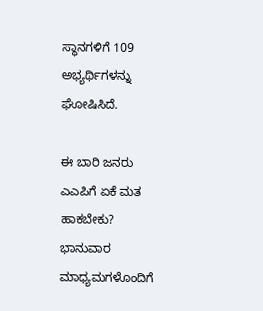ಸ್ಥಾನಗಳಿಗೆ 109 ಅಭ್ಯರ್ಥಿಗಳನ್ನು ಘೋಷಿಸಿದೆ.

ಈ ಬಾರಿ ಜನರು ಎಎಪಿಗೆ ಏಕೆ ಮತ ಹಾಕಬೇಕು?
ಭಾನುವಾರ ಮಾಧ್ಯಮಗಳೊಂದಿಗೆ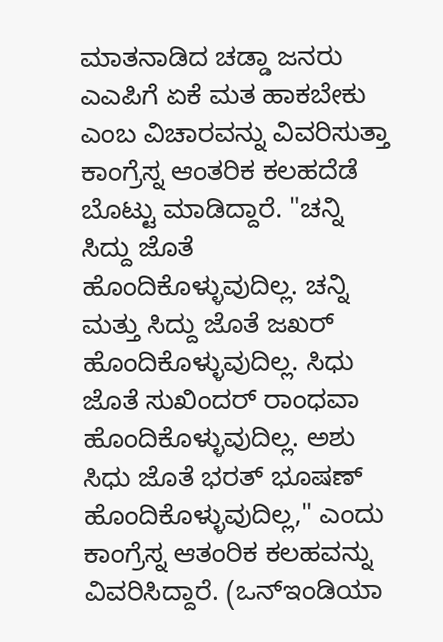ಮಾತನಾಡಿದ ಚಡ್ಡಾ ಜನರು ಎಎಪಿಗೆ ಏಕೆ ಮತ ಹಾಕಬೇಕು ಎಂಬ ವಿಚಾರವನ್ನು ವಿವರಿಸುತ್ತಾ ಕಾಂಗ್ರೆಸ್ನ ಆಂತರಿಕ ಕಲಹದೆಡೆ ಬೊಟ್ಟು ಮಾಡಿದ್ದಾರೆ. "ಚನ್ನಿ ಸಿದ್ದು ಜೊತೆ ಹೊಂದಿಕೊಳ್ಳುವುದಿಲ್ಲ. ಚನ್ನಿ ಮತ್ತು ಸಿದ್ದು ಜೊತೆ ಜಖರ್ ಹೊಂದಿಕೊಳ್ಳುವುದಿಲ್ಲ. ಸಿಧು ಜೊತೆ ಸುಖಿಂದರ್ ರಾಂಧವಾ ಹೊಂದಿಕೊಳ್ಳುವುದಿಲ್ಲ. ಅಶು ಸಿಧು ಜೊತೆ ಭರತ್ ಭೂಷಣ್ ಹೊಂದಿಕೊಳ್ಳುವುದಿಲ್ಲ," ಎಂದು ಕಾಂಗ್ರೆಸ್ನ ಆತಂರಿಕ ಕಲಹವನ್ನು ವಿವರಿಸಿದ್ದಾರೆ. (ಒನ್ಇಂಡಿಯಾ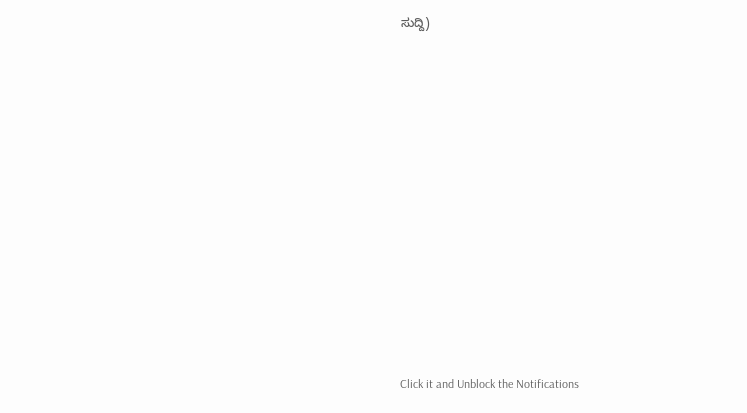ಸುದ್ದಿ)












Click it and Unblock the Notifications